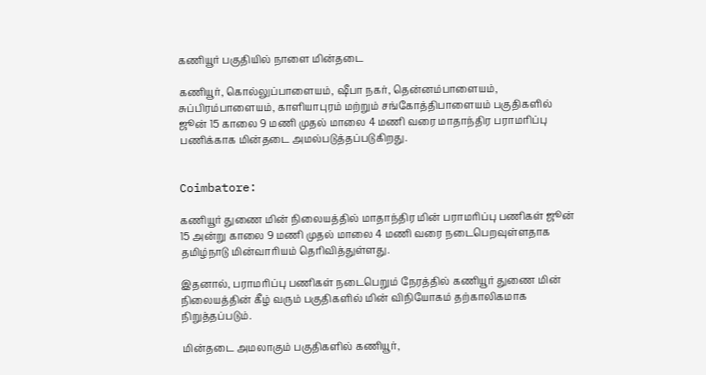கணியூர் பகுதியில் நாளை மின்தடை

கணியூர், கொல்லுப்பாளையம், ஷீபா நகர், தென்னம்பாளையம், சுப்பிரம்பாளையம், காளியாபுரம் மற்றும் சங்கோத்திபாளையம் பகுதிகளில் ஜூன் 15 காலை 9 மணி முதல் மாலை 4 மணி வரை மாதாந்திர பராமரிப்பு பணிக்காக மின்தடை அமல்படுத்தப்படுகிறது.


Coimbatore:

கணியூர் துணை மின் நிலையத்தில் மாதாந்திர மின் பராமரிப்பு பணிகள் ஜூன் 15 அன்று காலை 9 மணி முதல் மாலை 4 மணி வரை நடைபெறவுள்ளதாக தமிழ்நாடு மின்வாரியம் தெரிவித்துள்ளது.

இதனால், பராமரிப்பு பணிகள் நடைபெறும் நேரத்தில் கணியூர் துணை மின் நிலையத்தின் கீழ் வரும் பகுதிகளில் மின் விநியோகம் தற்காலிகமாக நிறுத்தப்படும்.

மின்தடை அமலாகும் பகுதிகளில் கணியூர்,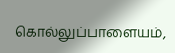கொல்லுப்பாளையம்,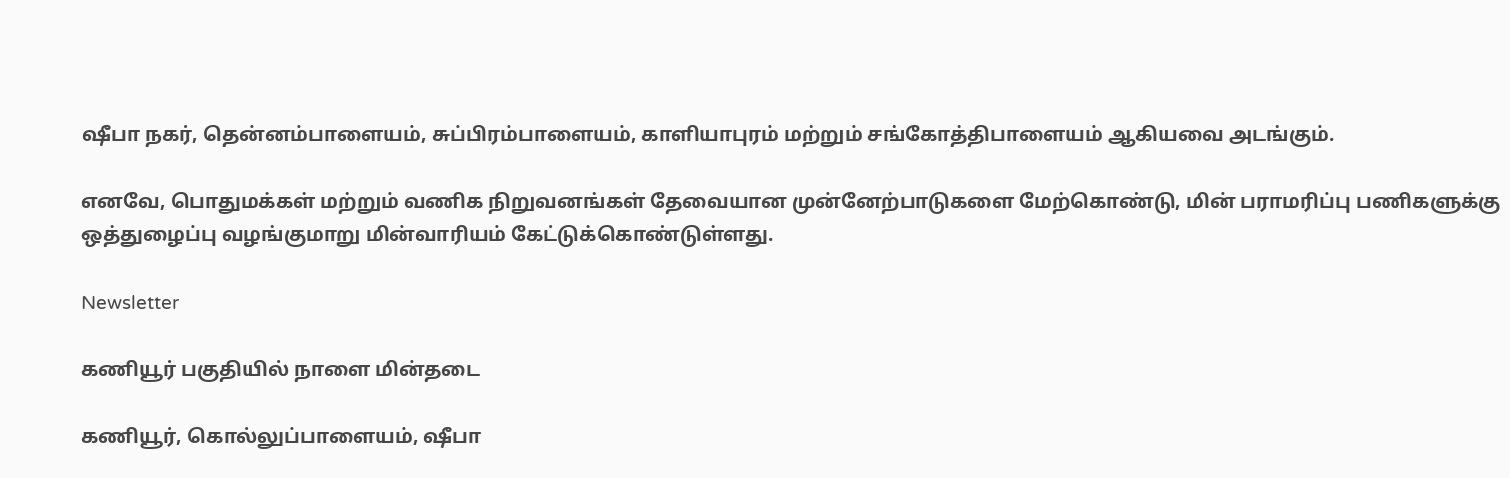ஷீபா நகர், தென்னம்பாளையம், சுப்பிரம்பாளையம், காளியாபுரம் மற்றும் சங்கோத்திபாளையம் ஆகியவை அடங்கும்.

எனவே, பொதுமக்கள் மற்றும் வணிக நிறுவனங்கள் தேவையான முன்னேற்பாடுகளை மேற்கொண்டு, மின் பராமரிப்பு பணிகளுக்கு ஒத்துழைப்பு வழங்குமாறு மின்வாரியம் கேட்டுக்கொண்டுள்ளது.

Newsletter

கணியூர் பகுதியில் நாளை மின்தடை

கணியூர், கொல்லுப்பாளையம், ஷீபா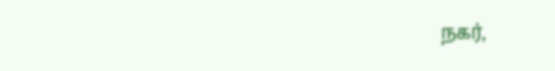நகர்,